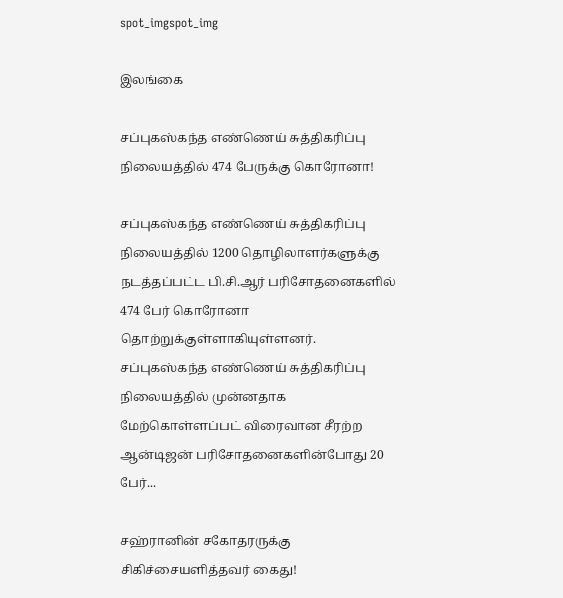spot_imgspot_img

இலங்கை

சப்புகஸ்கந்த எண்ணெய் சுத்திகரிப்பு நிலையத்தில் 474 பேருக்கு கொரோனா!

சப்புகஸ்கந்த எண்ணெய் சுத்திகரிப்பு நிலையத்தில் 1200 தொழிலாளர்களுக்கு நடத்தப்பட்ட பி.சி.ஆர் பரிசோதனைகளில் 474 பேர் கொரோனா தொற்றுக்குள்ளாகியுள்ளனர். சப்புகஸ்கந்த எண்ணெய் சுத்திகரிப்பு நிலையத்தில் முன்னதாக மேற்கொள்ளப்பட் விரைவான சீரற்ற ஆன்டிஜன் பரிசோதனைகளின்போது 20 பேர்...

சஹ்ரானின் சகோதரருக்கு சிகிச்சையளித்தவர் கைது!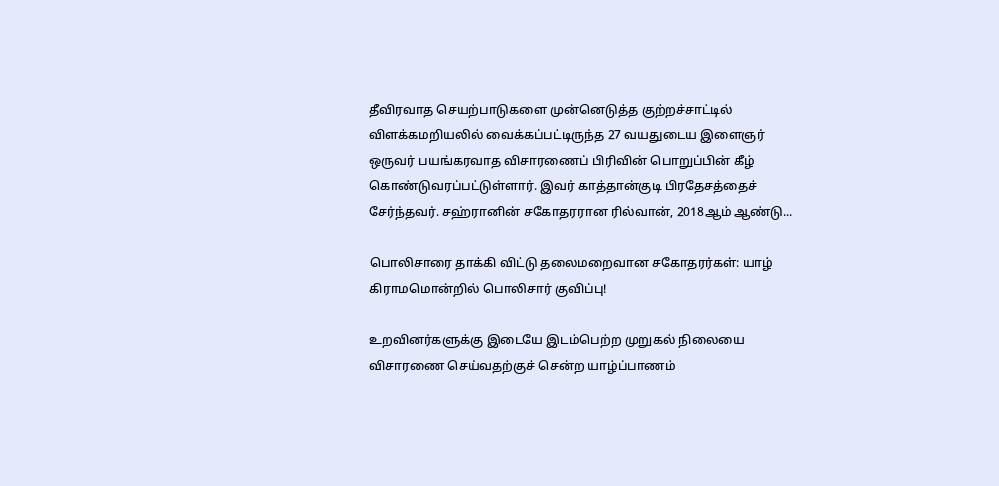தீவிரவாத செயற்பாடுகளை முன்னெடுத்த குற்றச்சாட்டில் விளக்கமறியலில் வைக்கப்பட்டிருந்த 27 வயதுடைய இளைஞர் ஒருவர் பயங்கரவாத விசாரணைப் பிரிவின் பொறுப்பின் கீழ் கொண்டுவரப்பட்டுள்ளார். இவர் காத்தான்குடி பிரதேசத்தைச் சேர்ந்தவர். சஹ்ரானின் சகோதரரான ரில்வான், 2018ஆம் ஆண்டு...

பொலிசாரை தாக்கி விட்டு தலைமறைவான சகோதரர்கள்: யாழ் கிராமமொன்றில் பொலிசார் குவிப்பு!

உறவினர்களுக்கு இடையே இடம்பெற்ற முறுகல் நிலையை விசாரணை செய்வதற்குச் சென்ற யாழ்ப்பாணம்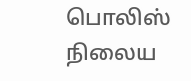பொலிஸ் நிலைய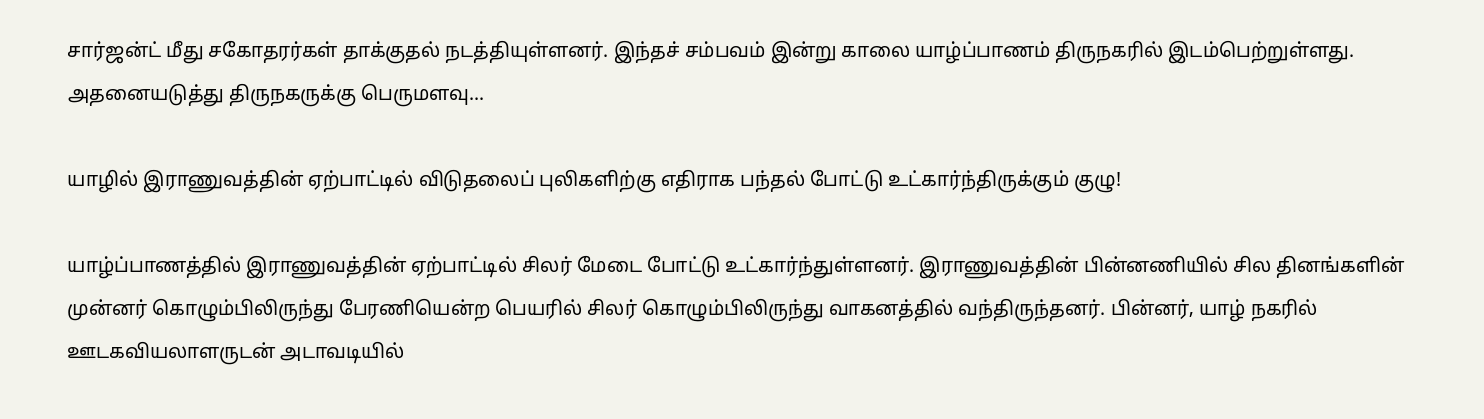சார்ஜன்ட் மீது சகோதரர்கள் தாக்குதல் நடத்தியுள்ளனர். இந்தச் சம்பவம் இன்று காலை யாழ்ப்பாணம் திருநகரில் இடம்பெற்றுள்ளது. அதனையடுத்து திருநகருக்கு பெருமளவு...

யாழில் இராணுவத்தின் ஏற்பாட்டில் விடுதலைப் புலிகளிற்கு எதிராக பந்தல் போட்டு உட்கார்ந்திருக்கும் குழு!

யாழ்ப்பாணத்தில் இராணுவத்தின் ஏற்பாட்டில் சிலர் மேடை போட்டு உட்கார்ந்துள்ளனர். இராணுவத்தின் பின்னணியில் சில தினங்களின் முன்னர் கொழும்பிலிருந்து பேரணியென்ற பெயரில் சிலர் கொழும்பிலிருந்து வாகனத்தில் வந்திருந்தனர். பின்னர், யாழ் நகரில் ஊடகவியலாளருடன் அடாவடியில்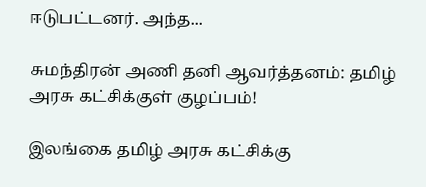ஈடுபட்டனர். அந்த...

சுமந்திரன் அணி தனி ஆவர்த்தனம்: தமிழ் அரசு கட்சிக்குள் குழப்பம்!

இலங்கை தமிழ் அரசு கட்சிக்கு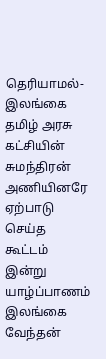தெரியாமல்- இலங்கை தமிழ் அரசு கட்சியின் சுமந்திரன் அணியினரே ஏற்பாடு செய்த கூட்டம் இன்று யாழ்ப்பாணம் இலங்கை வேந்தன்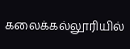கலைக்கல்லூரியில்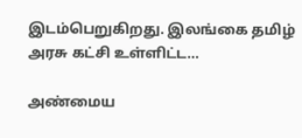இடம்பெறுகிறது. இலங்கை தமிழ் அரசு கட்சி உள்ளிட்ட...

அண்மைய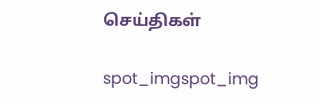செய்திகள்

spot_imgspot_img